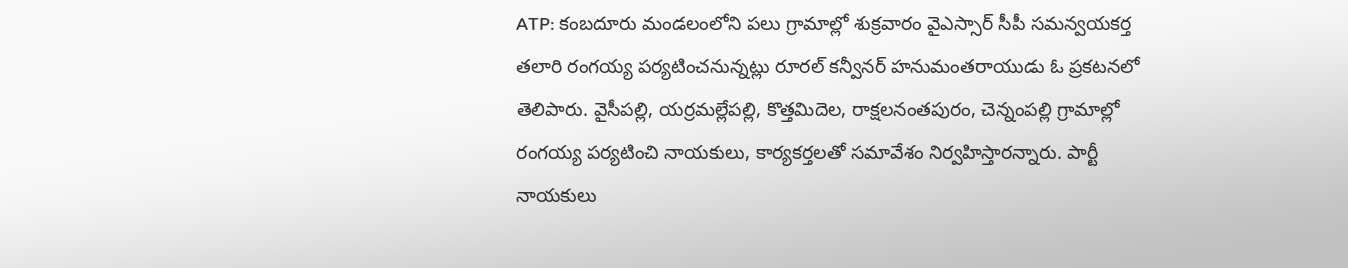ATP: కంబదూరు మండలంలోని పలు గ్రామాల్లో శుక్రవారం వైఎస్సార్ సీపీ సమన్వయకర్త తలారి రంగయ్య పర్యటించనున్నట్లు రూరల్ కన్వీనర్ హనుమంతరాయుడు ఓ ప్రకటనలో తెలిపారు. వైసీపల్లి, యర్రమల్లేపల్లి, కొత్తమిదెల, రాక్షలనంతపురం, చెన్నంపల్లి గ్రామాల్లో రంగయ్య పర్యటించి నాయకులు, కార్యకర్తలతో సమావేశం నిర్వహిస్తారన్నారు. పార్టీ నాయకులు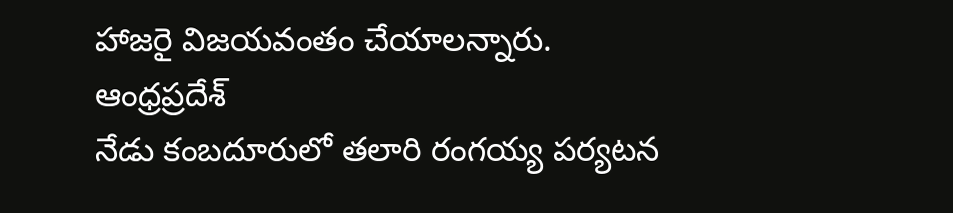హాజరై విజయవంతం చేయాలన్నారు.
ఆంధ్రప్రదేశ్
నేడు కంబదూరులో తలారి రంగయ్య పర్యటన